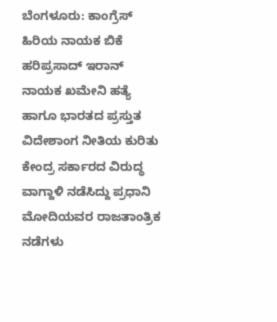ಬೆಂಗಳೂರು: ಕಾಂಗ್ರೆಸ್ ಹಿರಿಯ ನಾಯಕ ಬಿಕೆ ಹರಿಪ್ರಸಾದ್ ಇರಾನ್ ನಾಯಕ ಖಮೇನಿ ಹತ್ಯೆ ಹಾಗೂ ಭಾರತದ ಪ್ರಸ್ತುತ ವಿದೇಶಾಂಗ ನೀತಿಯ ಕುರಿತು ಕೇಂದ್ರ ಸರ್ಕಾರದ ವಿರುದ್ಧ ವಾಗ್ದಾಳಿ ನಡೆಸಿದ್ದು ಪ್ರಧಾನಿ ಮೋದಿಯವರ ರಾಜತಾಂತ್ರಿಕ ನಡೆಗಳು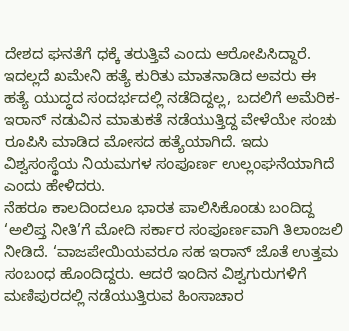ದೇಶದ ಘನತೆಗೆ ಧಕ್ಕೆ ತರುತ್ತಿವೆ ಎಂದು ಆರೋಪಿಸಿದ್ದಾರೆ.
ಇದಲ್ಲದೆ ಖಮೇನಿ ಹತ್ಯೆ ಕುರಿತು ಮಾತನಾಡಿದ ಅವರು ಈ ಹತ್ಯೆ ಯುದ್ಧದ ಸಂದರ್ಭದಲ್ಲಿ ನಡೆದಿದ್ದಲ್ಲ, ಬದಲಿಗೆ ಅಮೆರಿಕ-ಇರಾನ್ ನಡುವಿನ ಮಾತುಕತೆ ನಡೆಯುತ್ತಿದ್ದ ವೇಳೆಯೇ ಸಂಚು ರೂಪಿಸಿ ಮಾಡಿದ ಮೋಸದ ಹತ್ಯೆಯಾಗಿದೆ. ಇದು ವಿಶ್ವಸಂಸ್ಥೆಯ ನಿಯಮಗಳ ಸಂಪೂರ್ಣ ಉಲ್ಲಂಘನೆಯಾಗಿದೆ ಎಂದು ಹೇಳಿದರು.
ನೆಹರೂ ಕಾಲದಿಂದಲೂ ಭಾರತ ಪಾಲಿಸಿಕೊಂಡು ಬಂದಿದ್ದ ‘ಅಲಿಪ್ತ ನೀತಿ’ಗೆ ಮೋದಿ ಸರ್ಕಾರ ಸಂಪೂರ್ಣವಾಗಿ ತಿಲಾಂಜಲಿ ನೀಡಿದೆ. ‘ವಾಜಪೇಯಿಯವರೂ ಸಹ ಇರಾನ್ ಜೊತೆ ಉತ್ತಮ ಸಂಬಂಧ ಹೊಂದಿದ್ದರು. ಆದರೆ ಇಂದಿನ ವಿಶ್ವಗುರುಗಳಿಗೆ ಮಣಿಪುರದಲ್ಲಿ ನಡೆಯುತ್ತಿರುವ ಹಿಂಸಾಚಾರ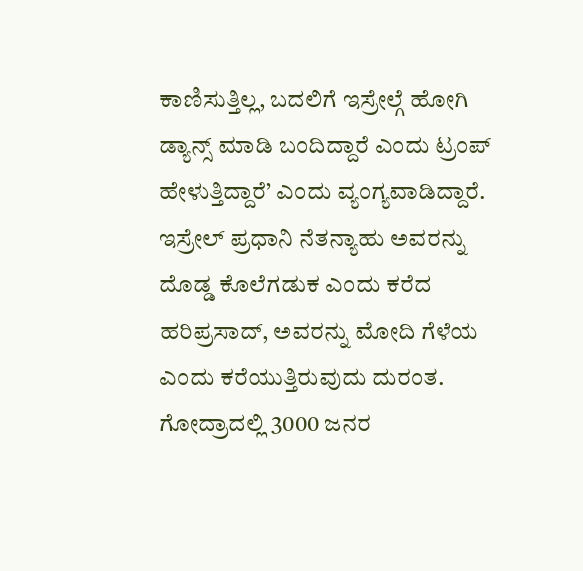ಕಾಣಿಸುತ್ತಿಲ್ಲ, ಬದಲಿಗೆ ಇಸ್ರೇಲ್ಗೆ ಹೋಗಿ ಡ್ಯಾನ್ಸ್ ಮಾಡಿ ಬಂದಿದ್ದಾರೆ ಎಂದು ಟ್ರಂಪ್ ಹೇಳುತ್ತಿದ್ದಾರೆ’ ಎಂದು ವ್ಯಂಗ್ಯವಾಡಿದ್ದಾರೆ.
ಇಸ್ರೇಲ್ ಪ್ರಧಾನಿ ನೆತನ್ಯಾಹು ಅವರನ್ನು ದೊಡ್ಡ ಕೊಲೆಗಡುಕ ಎಂದು ಕರೆದ ಹರಿಪ್ರಸಾದ್, ಅವರನ್ನು ಮೋದಿ ಗೆಳೆಯ ಎಂದು ಕರೆಯುತ್ತಿರುವುದು ದುರಂತ. ಗೋದ್ರಾದಲ್ಲಿ 3000 ಜನರ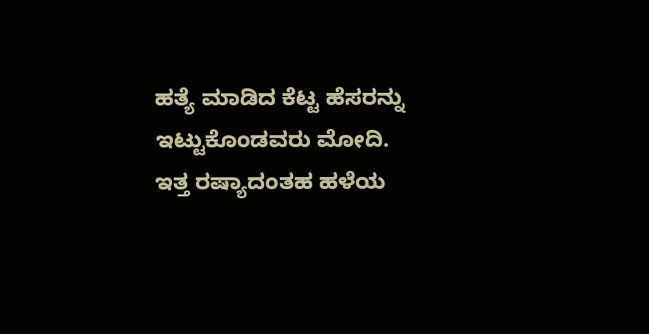ಹತ್ಯೆ ಮಾಡಿದ ಕೆಟ್ಟ ಹೆಸರನ್ನು ಇಟ್ಟುಕೊಂಡವರು ಮೋದಿ. ಇತ್ತ ರಷ್ಯಾದಂತಹ ಹಳೆಯ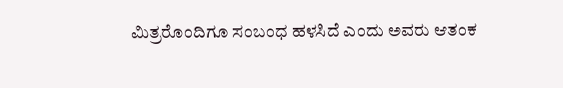ಮಿತ್ರರೊಂದಿಗೂ ಸಂಬಂಧ ಹಳಸಿದೆ ಎಂದು ಅವರು ಆತಂಕ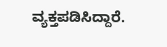ವ್ಯಕ್ತಪಡಿಸಿದ್ದಾರೆ.